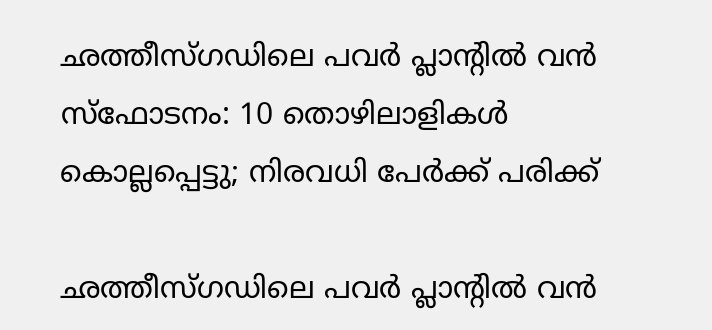ഛത്തീസ്ഗഡിലെ പവര്‍ പ്ലാന്റില്‍ വന്‍ സ്‌ഫോടനം: 10 തൊഴിലാളികള്‍ കൊല്ലപ്പെട്ടു; നിരവധി പേര്‍ക്ക് പരിക്ക്

ഛത്തീസ്ഗഡിലെ പവര്‍ പ്ലാന്റില്‍ വന്‍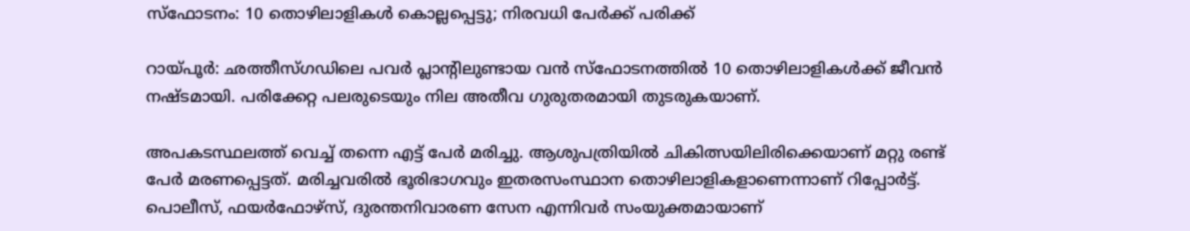സ്‌ഫോടനം: 10 തൊഴിലാളികള്‍ കൊല്ലപ്പെട്ടു; നിരവധി പേര്‍ക്ക് പരിക്ക്

റായ്പൂര്‍: ഛത്തീസ്ഗഡിലെ പവര്‍ പ്ലാന്റിലുണ്ടായ വന്‍ സ്‌ഫോടനത്തില്‍ 10 തൊഴിലാളികള്‍ക്ക് ജീവന്‍ നഷ്ടമായി. പരിക്കേറ്റ പലരുടെയും നില അതീവ ഗുരുതരമായി തുടരുകയാണ്.

അപകടസ്ഥലത്ത് വെച്ച് തന്നെ എട്ട് പേര്‍ മരിച്ചു. ആശുപത്രിയില്‍ ചികിത്സയിലിരിക്കെയാണ് മറ്റു രണ്ട് പേര്‍ മരണപ്പെട്ടത്. മരിച്ചവരില്‍ ഭൂരിഭാഗവും ഇതരസംസ്ഥാന തൊഴിലാളികളാണെന്നാണ് റിപ്പോര്‍ട്ട്. പൊലീസ്, ഫയര്‍ഫോഴ്സ്, ദുരന്തനിവാരണ സേന എന്നിവര്‍ സംയുക്തമായാണ്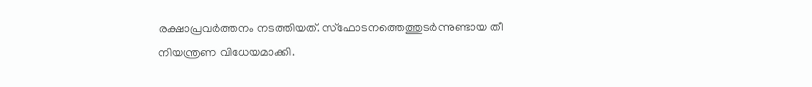രക്ഷാപ്രവര്‍ത്തനം നടത്തിയത്. സ്‌ഫോടനത്തെത്തുടര്‍ന്നുണ്ടായ തീ നിയന്ത്രണ വിധേയമാക്കി.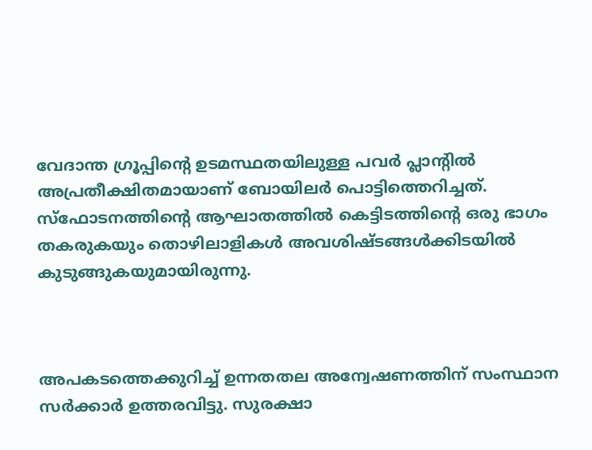വേദാന്ത ഗ്രൂപ്പിന്റെ ഉടമസ്ഥതയിലുള്ള പവര്‍ പ്ലാന്റില്‍ അപ്രതീക്ഷിതമായാണ് ബോയിലര്‍ പൊട്ടിത്തെറിച്ചത്. സ്‌ഫോടനത്തിന്റെ ആഘാതത്തില്‍ കെട്ടിടത്തിന്റെ ഒരു ഭാഗം തകരുകയും തൊഴിലാളികള്‍ അവശിഷ്ടങ്ങള്‍ക്കിടയില്‍ കുടുങ്ങുകയുമായിരുന്നു.



അപകടത്തെക്കുറിച്ച് ഉന്നതതല അന്വേഷണത്തിന് സംസ്ഥാന സര്‍ക്കാര്‍ ഉത്തരവിട്ടു. സുരക്ഷാ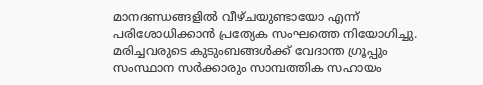മാനദണ്ഡങ്ങളില്‍ വീഴ്ചയുണ്ടായോ എന്ന് പരിശോധിക്കാന്‍ പ്രത്യേക സംഘത്തെ നിയോഗിച്ചു. മരിച്ചവരുടെ കുടുംബങ്ങള്‍ക്ക് വേദാന്ത ഗ്രൂപ്പും സംസ്ഥാന സര്‍ക്കാരും സാമ്പത്തിക സഹായം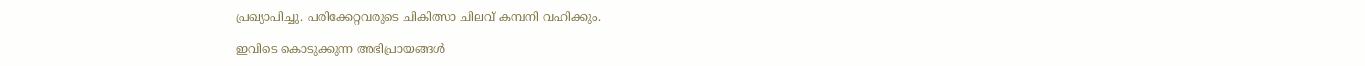പ്രഖ്യാപിച്ചു. പരിക്കേറ്റവരുടെ ചികിത്സാ ചിലവ് കമ്പനി വഹിക്കും.

ഇവിടെ കൊടുക്കുന്ന അഭിപ്രായങ്ങള്‍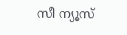സീ ന്യൂസ്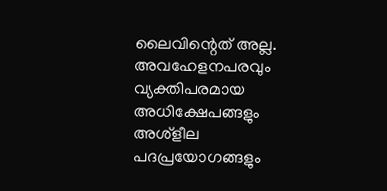ലൈവിന്റെത് അല്ല. അവഹേളനപരവും വ്യക്തിപരമായ അധിക്ഷേപങ്ങളും അശ്‌ളീല പദപ്രയോഗങ്ങളും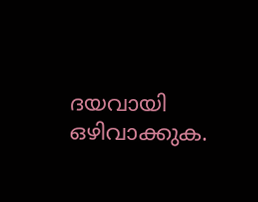ദയവായി ഒഴിവാക്കുക.